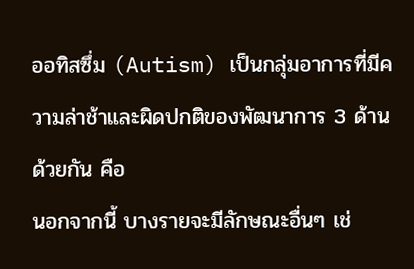ออทิสซึ่ม (Autism) เป็นกลุ่มอาการที่มีความล่าช้าและผิดปกติของพัฒนาการ 3 ด้าน ด้วยกัน คือ
นอกจากนี้ บางรายจะมีลักษณะอื่นๆ เช่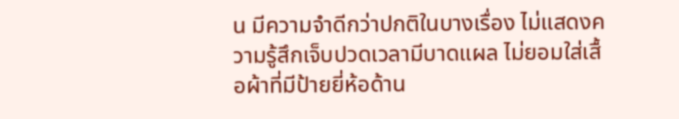น มีความจำดีกว่าปกติในบางเรื่อง ไม่แสดงความรู้สึกเจ็บปวดเวลามีบาดแผล ไม่ยอมใส่เสื้อผ้าที่มีป้ายยี่ห้อด้าน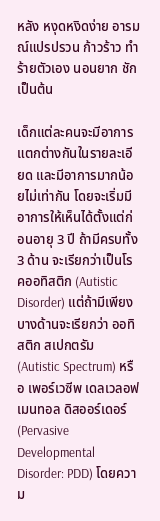หลัง หงุดหงิดง่าย อารมณ์แปรปรวน ก้าวร้าว ทำร้ายตัวเอง นอนยาก ชัก เป็นต้น

เด็กแต่ละคนจะมีอาการแตกต่างกันในรายละเอียด และมีอาการมากน้อยไม่เท่ากัน โดยจะเริ่มมีอาการให้เห็นได้ตั้งแต่ก่อนอายุ 3 ปี ถ้ามีครบทั้ง 3 ด้าน จะเรียกว่าเป็นโรคออทิสติก (Autistic Disorder) แต่ถ้ามีเพียงบางด้านจะเรียกว่า ออทิสติก สเปกตรัม (Autistic Spectrum) หรือ เพอร์เวซีพ เดลเวลอฟเมนทอล ดิสออร์เดอร์ (Pervasive Developmental Disorder: PDD) โดยความ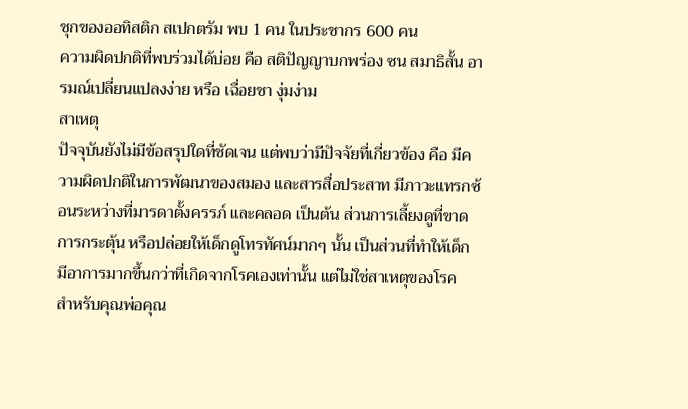ชุกของออทิสติก สเปกตรัม พบ 1 คน ในประชากร 600 คน
ความผิดปกติที่พบร่วมได้บ่อย คือ สติปัญญาบกพร่อง ซน สมาธิสั้น อารมณ์เปลี่ยนแปลงง่าย หรือ เฉื่อยชา งุ่มง่าม
สาเหตุ
ปัจจุบันยังไม่มีข้อสรุปใดที่ชัดเจน แต่พบว่ามีปัจจัยที่เกี่ยวข้อง คือ มีความผิดปกติในการพัฒนาของสมอง และสารสื่อประสาท มีภาวะแทรกซ้อนระหว่างที่มารดาตั้งครรภ์ และคลอด เป็นต้น ส่วนการเลี้ยงดูที่ขาดการกระตุ้น หรือปล่อยให้เด็กดูโทรทัศน์มากๆ นั้น เป็นส่วนที่ทำให้เด็ก มีอาการมากขึ้นกว่าที่เกิดจากโรคเองเท่านั้น แต่ไม่ใช่สาเหตุของโรค
สำหรับคุณพ่อคุณ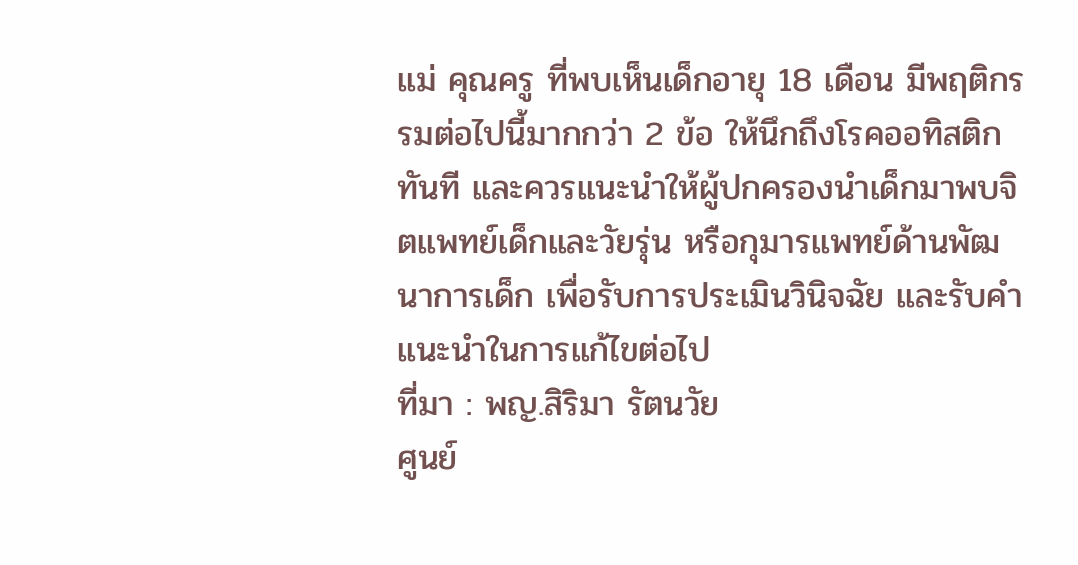แม่ คุณครู ที่พบเห็นเด็กอายุ 18 เดือน มีพฤติกรรมต่อไปนี้มากกว่า 2 ข้อ ให้นึกถึงโรคออทิสติกทันที และควรแนะนำให้ผู้ปกครองนำเด็กมาพบจิตแพทย์เด็กและวัยรุ่น หรือกุมารแพทย์ด้านพัฒนาการเด็ก เพื่อรับการประเมินวินิจฉัย และรับคำแนะนำในการแก้ไขต่อไป
ที่มา : พญ.สิริมา รัตนวัย
ศูนย์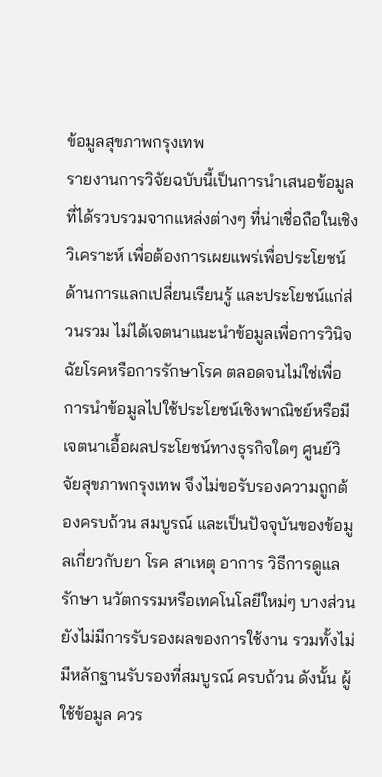ข้อมูลสุขภาพกรุงเทพ
รายงานการวิจัยฉบับนี้เป็นการนำเสนอข้อมูลที่ได้รวบรวมจากแหล่งต่างๆ ที่น่าเชื่อถือในเชิงวิเคราะห์ เพื่อต้องการเผยแพร่เพื่อประโยชน์ด้านการแลกเปลี่ยนเรียนรู้ และประโยชน์แก่ส่วนรวม ไม่ได้เจตนาแนะนำข้อมูลเพื่อการวินิจฉัยโรคหรือการรักษาโรค ตลอดจนไม่ใช่เพื่อการนำข้อมูลไปใช้ประโยชน์เชิงพาณิชย์หรือมีเจตนาเอื้อผลประโยชน์ทางธุรกิจใดๆ ศูนย์วิจัยสุขภาพกรุงเทพ จึงไม่ขอรับรองความถูกต้องครบถ้วน สมบูรณ์ และเป็นปัจจุบันของข้อมูลเกี่ยวกับยา โรค สาเหตุ อาการ วิธีการดูแลรักษา นวัตกรรมหรือเทคโนโลยีใหม่ๆ บางส่วนยังไม่มีการรับรองผลของการใช้งาน รวมทั้งไม่มีหลักฐานรับรองที่สมบูรณ์ ครบถ้วน ดังนั้น ผู้ใช้ข้อมูล ควร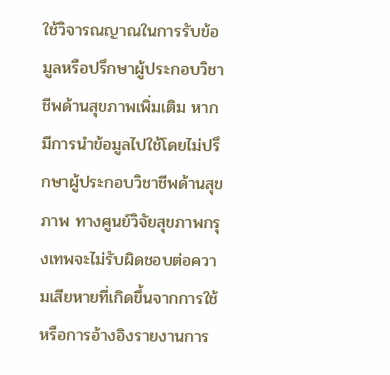ใช้วิจารณญาณในการรับข้อมูลหรือปรึกษาผู้ประกอบวิชาชีพด้านสุขภาพเพิ่มเติม หากมีการนำข้อมูลไปใช้โดยไม่ปรึกษาผู้ประกอบวิชาชีพด้านสุขภาพ ทางศูนย์วิจัยสุขภาพกรุงเทพจะไม่รับผิดชอบต่อความเสียหายที่เกิดขึ้นจากการใช้ หรือการอ้างอิงรายงานการ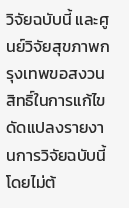วิจัยฉบับนี้ และศูนย์วิจัยสุขภาพกรุงเทพขอสงวนสิทธิ์ในการแก้ไข ดัดแปลงรายงานการวิจัยฉบับนี้โดยไม่ต้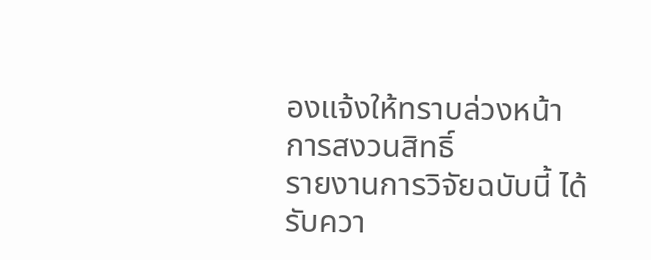องแจ้งให้ทราบล่วงหน้า
การสงวนสิทธิ์
รายงานการวิจัยฉบับนี้ ได้รับควา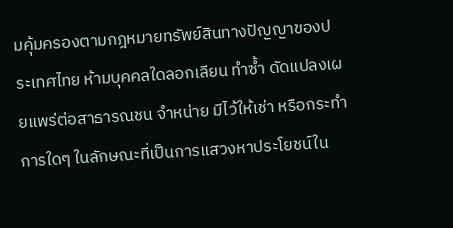มคุ้มครองตามกฎหมายทรัพย์สินทางปัญญาของประเทศไทย ห้ามบุคคลใดลอกเลียน ทำซ้ำ ดัดแปลงเผยแพร่ต่อสาธารณชน จำหน่าย มีไว้ให้เช่า หรือกระทำการใดๆ ในลักษณะที่เป็นการแสวงหาประโยชน์ใน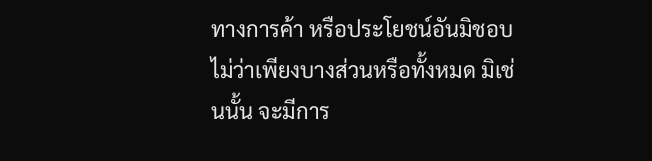ทางการค้า หรือประโยชน์อันมิชอบ ไม่ว่าเพียงบางส่วนหรือทั้งหมด มิเช่นนั้น จะมีการ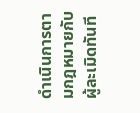ดำเนินการตามกฎหมายกับผู้ละเมิดทันที